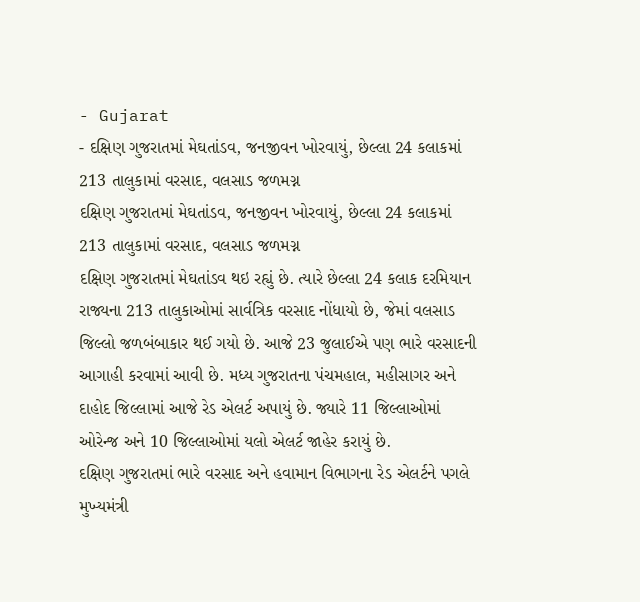- Gujarat
- દક્ષિણ ગુજરાતમાં મેઘતાંડવ, જનજીવન ખોરવાયું, છેલ્લા 24 કલાકમાં 213 તાલુકામાં વરસાદ, વલસાડ જળમગ્ન
દક્ષિણ ગુજરાતમાં મેઘતાંડવ, જનજીવન ખોરવાયું, છેલ્લા 24 કલાકમાં 213 તાલુકામાં વરસાદ, વલસાડ જળમગ્ન
દક્ષિણ ગુજરાતમાં મેઘતાંડવ થઇ રહ્યું છે. ત્યારે છેલ્લા 24 કલાક દરમિયાન રાજ્યના 213 તાલુકાઓમાં સાર્વત્રિક વરસાદ નોંધાયો છે, જેમાં વલસાડ જિલ્લો જળબંબાકાર થઈ ગયો છે. આજે 23 જુલાઈએ પણ ભારે વરસાદની આગાહી કરવામાં આવી છે. મધ્ય ગુજરાતના પંચમહાલ, મહીસાગર અને દાહોદ જિલ્લામાં આજે રેડ એલર્ટ અપાયું છે. જ્યારે 11 જિલ્લાઓમાં ઓરેન્જ અને 10 જિલ્લાઓમાં યલો એલર્ટ જાહેર કરાયું છે.
દક્ષિણ ગુજરાતમાં ભારે વરસાદ અને હવામાન વિભાગના રેડ એલર્ટને પગલે મુખ્યમંત્રી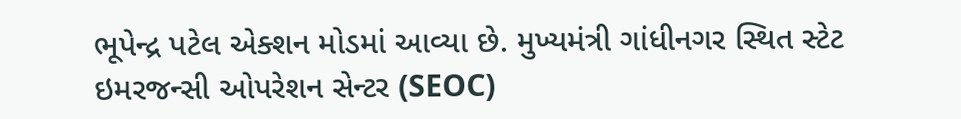ભૂપેન્દ્ર પટેલ એક્શન મોડમાં આવ્યા છે. મુખ્યમંત્રી ગાંધીનગર સ્થિત સ્ટેટ ઇમરજન્સી ઓપરેશન સેન્ટર (SEOC)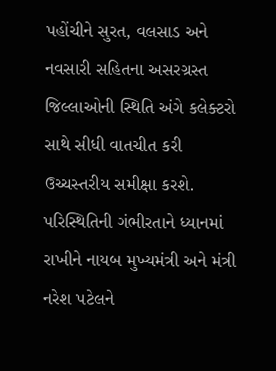પહોંચીને સુરત, વલસાડ અને નવસારી સહિતના અસરગ્રસ્ત જિલ્લાઓની સ્થિતિ અંગે કલેક્ટરો સાથે સીધી વાતચીત કરી ઉચ્ચસ્તરીય સમીક્ષા કરશે. પરિસ્થિતિની ગંભીરતાને ધ્યાનમાં રાખીને નાયબ મુખ્યમંત્રી અને મંત્રી નરેશ પટેલને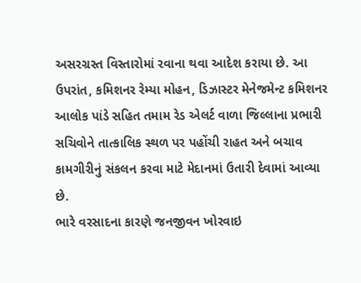અસરગ્રસ્ત વિસ્તારોમાં રવાના થવા આદેશ કરાયા છે. આ ઉપરાંત, કમિશનર રેમ્યા મોહન, ડિઝાસ્ટર મેનેજમેન્ટ કમિશનર આલોક પાંડે સહિત તમામ રેડ એલર્ટ વાળા જિલ્લાના પ્રભારી સચિવોને તાત્કાલિક સ્થળ પર પહોંચી રાહત અને બચાવ કામગીરીનું સંકલન કરવા માટે મેદાનમાં ઉતારી દેવામાં આવ્યા છે.
ભારે વરસાદના કારણે જનજીવન ખોરવાઇ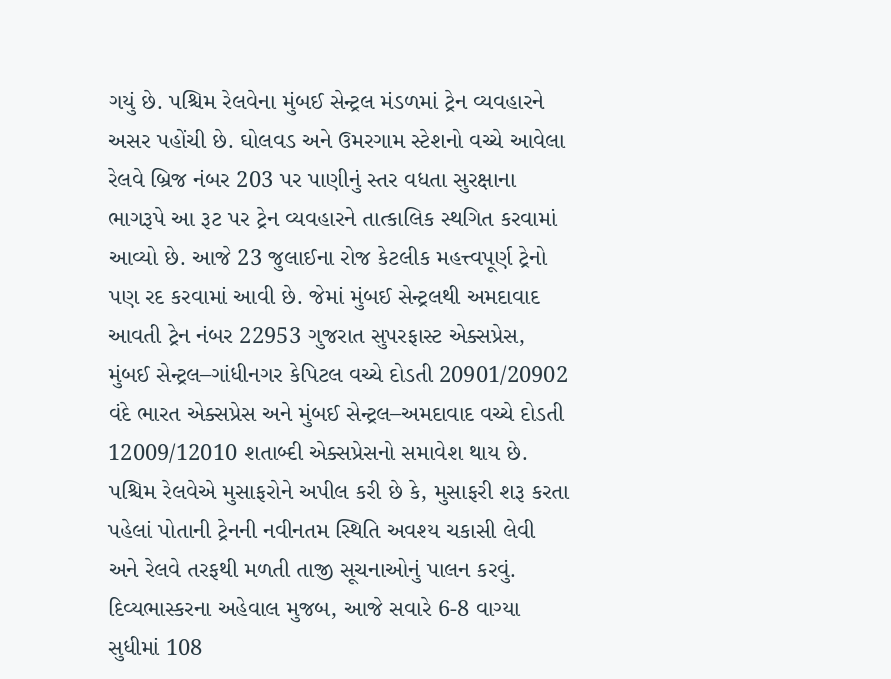ગયું છે. પશ્ચિમ રેલવેના મુંબઈ સેન્ટ્રલ મંડળમાં ટ્રેન વ્યવહારને અસર પહોંચી છે. ઘોલવડ અને ઉમરગામ સ્ટેશનો વચ્ચે આવેલા રેલવે બ્રિજ નંબર 203 પર પાણીનું સ્તર વધતા સુરક્ષાના ભાગરૂપે આ રૂટ પર ટ્રેન વ્યવહારને તાત્કાલિક સ્થગિત કરવામાં આવ્યો છે. આજે 23 જુલાઈના રોજ કેટલીક મહત્ત્વપૂર્ણ ટ્રેનો પણ રદ કરવામાં આવી છે. જેમાં મુંબઈ સેન્ટ્રલથી અમદાવાદ આવતી ટ્રેન નંબર 22953 ગુજરાત સુપરફાસ્ટ એક્સપ્રેસ, મુંબઈ સેન્ટ્રલ–ગાંધીનગર કેપિટલ વચ્ચે દોડતી 20901/20902 વંદે ભારત એક્સપ્રેસ અને મુંબઈ સેન્ટ્રલ–અમદાવાદ વચ્ચે દોડતી 12009/12010 શતાબ્દી એક્સપ્રેસનો સમાવેશ થાય છે. પશ્ચિમ રેલવેએ મુસાફરોને અપીલ કરી છે કે, મુસાફરી શરૂ કરતા પહેલાં પોતાની ટ્રેનની નવીનતમ સ્થિતિ અવશ્ય ચકાસી લેવી અને રેલવે તરફથી મળતી તાજી સૂચનાઓનું પાલન કરવું.
દિવ્યભાસ્કરના અહેવાલ મુજબ, આજે સવારે 6-8 વાગ્યા સુધીમાં 108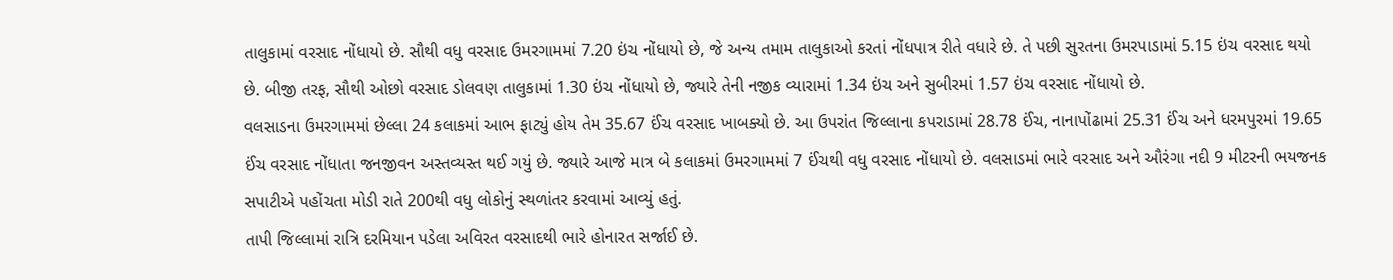તાલુકામાં વરસાદ નોંધાયો છે. સૌથી વધુ વરસાદ ઉમરગામમાં 7.20 ઇંચ નોંધાયો છે, જે અન્ય તમામ તાલુકાઓ કરતાં નોંધપાત્ર રીતે વધારે છે. તે પછી સુરતના ઉમરપાડામાં 5.15 ઇંચ વરસાદ થયો છે. બીજી તરફ, સૌથી ઓછો વરસાદ ડોલવણ તાલુકામાં 1.30 ઇંચ નોંધાયો છે, જ્યારે તેની નજીક વ્યારામાં 1.34 ઇંચ અને સુબીરમાં 1.57 ઇંચ વરસાદ નોંધાયો છે.
વલસાડના ઉમરગામમાં છેલ્લા 24 કલાકમાં આભ ફાટ્યું હોય તેમ 35.67 ઈંચ વરસાદ ખાબક્યો છે. આ ઉપરાંત જિલ્લાના કપરાડામાં 28.78 ઈંચ, નાનાપોંઢામાં 25.31 ઈંચ અને ધરમપુરમાં 19.65 ઈંચ વરસાદ નોંધાતા જનજીવન અસ્તવ્યસ્ત થઈ ગયું છે. જ્યારે આજે માત્ર બે કલાકમાં ઉમરગામમાં 7 ઈંચથી વધુ વરસાદ નોંધાયો છે. વલસાડમાં ભારે વરસાદ અને ઔરંગા નદી 9 મીટરની ભયજનક સપાટીએ પહોંચતા મોડી રાતે 200થી વધુ લોકોનું સ્થળાંતર કરવામાં આવ્યું હતું.
તાપી જિલ્લામાં રાત્રિ દરમિયાન પડેલા અવિરત વરસાદથી ભારે હોનારત સર્જાઈ છે.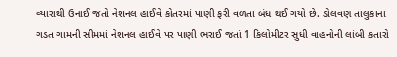વ્યારાથી ઉનાઈ જતો નેશનલ હાઈવે કોતરમાં પાણી ફરી વળતા બંધ થઈ ગયો છે. ડોલવણ તાલુકાના ગડત ગામની સીમમાં નેશનલ હાઈવે પર પાણી ભરાઈ જતાં 1 કિલોમીટર સુધી વાહનોની લાંબી કતારો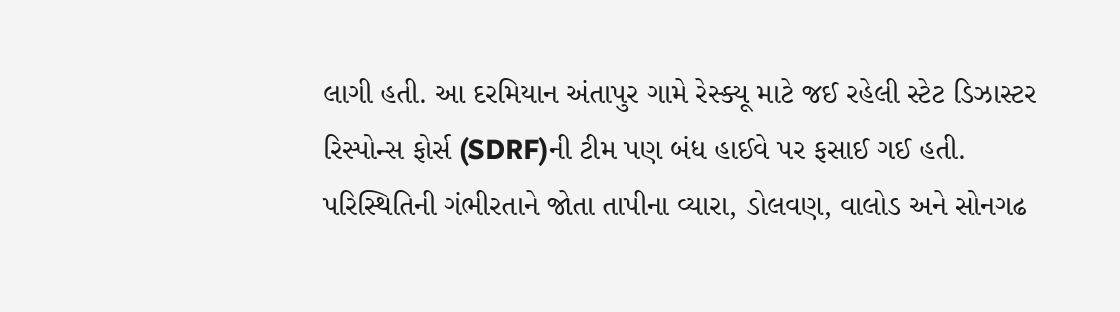લાગી હતી. આ દરમિયાન અંતાપુર ગામે રેસ્ક્યૂ માટે જઈ રહેલી સ્ટેટ ડિઝાસ્ટર રિસ્પોન્સ ફોર્સ (SDRF)ની ટીમ પણ બંધ હાઈવે પર ફસાઈ ગઈ હતી. પરિસ્થિતિની ગંભીરતાને જોતા તાપીના વ્યારા, ડોલવણ, વાલોડ અને સોનગઢ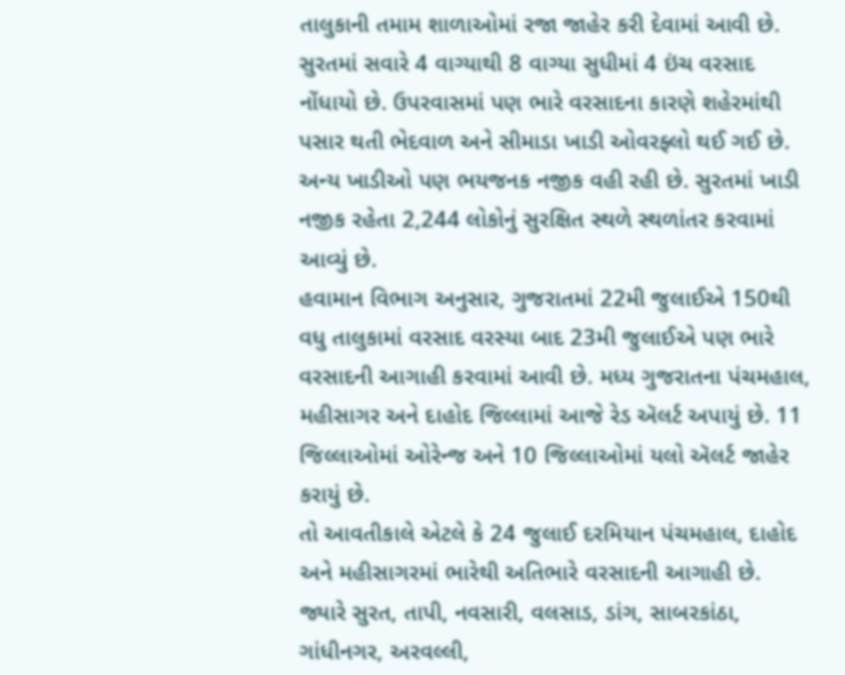તાલુકાની તમામ શાળાઓમાં રજા જાહેર કરી દેવામાં આવી છે.
સુરતમાં સવારે 4 વાગ્યાથી 8 વાગ્યા સુધીમાં 4 ઇંચ વરસાદ નોંધાયો છે. ઉપરવાસમાં પણ ભારે વરસાદના કારણે શહેરમાંથી પસાર થતી ભેદવાળ અને સીમાડા ખાડી ઓવરફ્લો થઈ ગઈ છે. અન્ય ખાડીઓ પણ ભયજનક નજીક વહી રહી છે. સુરતમાં ખાડી નજીક રહેતા 2,244 લોકોનું સુરક્ષિત સ્થળે સ્થળાંતર કરવામાં આવ્યું છે.
હવામાન વિભાગ અનુસાર, ગુજરાતમાં 22મી જુલાઈએ 150થી વધુ તાલુકામાં વરસાદ વરસ્યા બાદ 23મી જુલાઈએ પણ ભારે વરસાદની આગાહી કરવામાં આવી છે. મધ્ય ગુજરાતના પંચમહાલ, મહીસાગર અને દાહોદ જિલ્લામાં આજે રેડ ઍલર્ટ અપાયું છે. 11 જિલ્લાઓમાં ઓરેન્જ અને 10 જિલ્લાઓમાં યલો ઍલર્ટ જાહેર કરાયું છે.
તો આવતીકાલે એટલે કે 24 જુલાઈ દરમિયાન પંચમહાલ, દાહોદ અને મહીસાગરમાં ભારેથી અતિભારે વરસાદની આગાહી છે. જ્યારે સુરત, તાપી, નવસારી, વલસાડ, ડાંગ, સાબરકાંઠા, ગાંધીનગર, અરવલ્લી,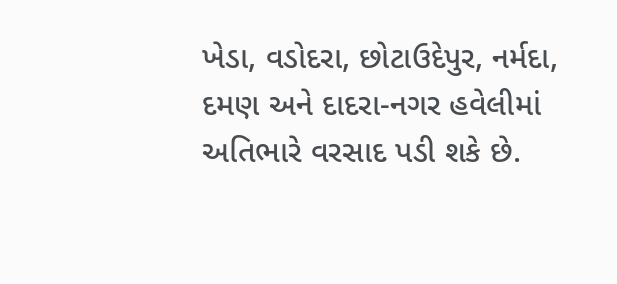ખેડા, વડોદરા, છોટાઉદેપુર, નર્મદા, દમણ અને દાદરા-નગર હવેલીમાં અતિભારે વરસાદ પડી શકે છે.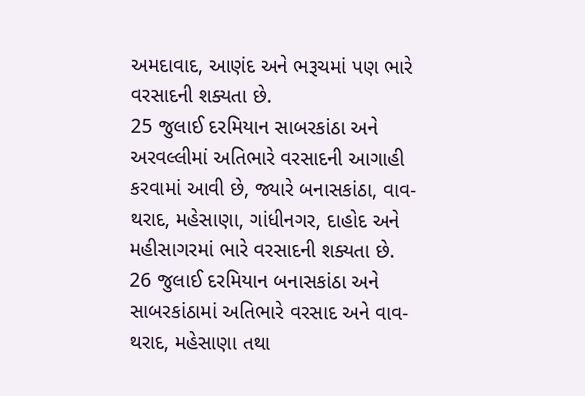અમદાવાદ, આણંદ અને ભરૂચમાં પણ ભારે વરસાદની શક્યતા છે.
25 જુલાઈ દરમિયાન સાબરકાંઠા અને અરવલ્લીમાં અતિભારે વરસાદની આગાહી કરવામાં આવી છે, જ્યારે બનાસકાંઠા, વાવ-થરાદ, મહેસાણા, ગાંધીનગર, દાહોદ અને મહીસાગરમાં ભારે વરસાદની શક્યતા છે.
26 જુલાઈ દરમિયાન બનાસકાંઠા અને સાબરકાંઠામાં અતિભારે વરસાદ અને વાવ-થરાદ, મહેસાણા તથા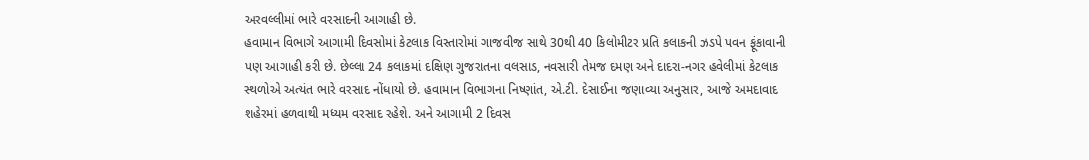અરવલ્લીમાં ભારે વરસાદની આગાહી છે.
હવામાન વિભાગે આગામી દિવસોમાં કેટલાક વિસ્તારોમાં ગાજવીજ સાથે 30થી 40 કિલોમીટર પ્રતિ કલાકની ઝડપે પવન ફૂંકાવાની પણ આગાહી કરી છે. છેલ્લા 24 કલાકમાં દક્ષિણ ગુજરાતના વલસાડ, નવસારી તેમજ દમણ અને દાદરા-નગર હવેલીમાં કેટલાક સ્થળોએ અત્યંત ભારે વરસાદ નોંધાયો છે. હવામાન વિભાગના નિષ્ણાંત, એ.ટી. દેસાઈના જણાવ્યા અનુસાર, આજે અમદાવાદ શહેરમાં હળવાથી મધ્યમ વરસાદ રહેશે. અને આગામી 2 દિવસ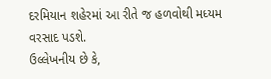દરમિયાન શહેરમાં આ રીતે જ હળવોથી મધ્યમ વરસાદ પડશે.
ઉલ્લેખનીય છે કે,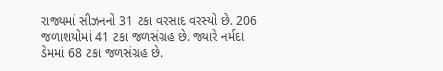રાજ્યમાં સીઝનનો 31 ટકા વરસાદ વરસ્યો છે. 206 જળાશયોમાં 41 ટકા જળસંગ્રહ છે. જ્યારે નર્મદા ડેમમાં 68 ટકા જળસંગ્રહ છે.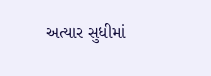અત્યાર સુધીમાં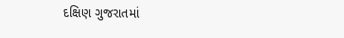દક્ષિણ ગુજરાતમાં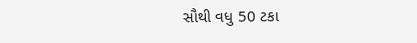સૌથી વધુ 50 ટકા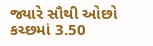જ્યારે સૌથી ઓછો કચ્છમાં 3.50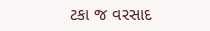ટકા જ વરસાદ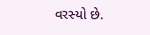વરસ્યો છે.